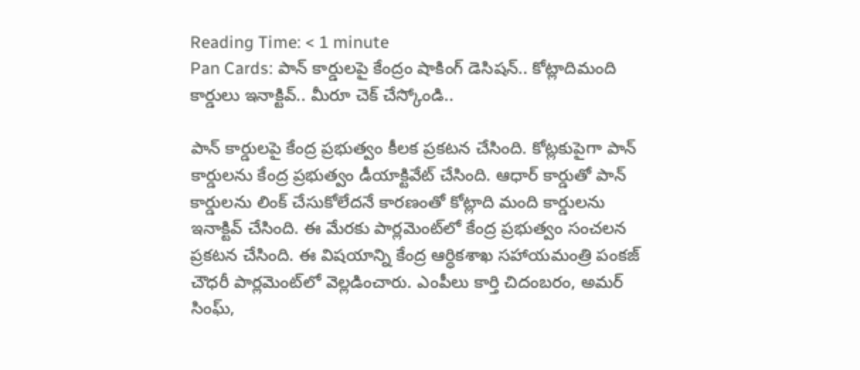Reading Time: < 1 minute
Pan Cards: పాన్ కార్డులపై కేంద్రం షాకింగ్ డెసిషన్.. కోట్లాదిమంది కార్డులు ఇనాక్టివ్.. మీరూ చెక్ చేస్కోండి..

పాన్ కార్డులపై కేంద్ర ప్రభుత్వం కీలక ప్రకటన చేసింది. కోట్లకుపైగా పాన్ కార్డులను కేంద్ర ప్రభుత్వం డీయాక్టివేట్ చేసింది. ఆధార్ కార్డుతో పాన్ కార్డులను లింక్ చేసుకోలేదనే కారణంతో కోట్లాది మంది కార్డులను ఇనాక్టివ్ చేసింది. ఈ మేరకు పార్లమెంట్‌లో కేంద్ర ప్రభుత్వం సంచలన ప్రకటన చేసింది. ఈ విషయాన్ని కేంద్ర ఆర్ధికశాఖ సహాయమంత్రి పంకజ్ చౌధరీ పార్లమెంట్‌లో వెల్లడించారు. ఎంపీలు కార్తి చిదంబరం, అమర్ సింఘ్,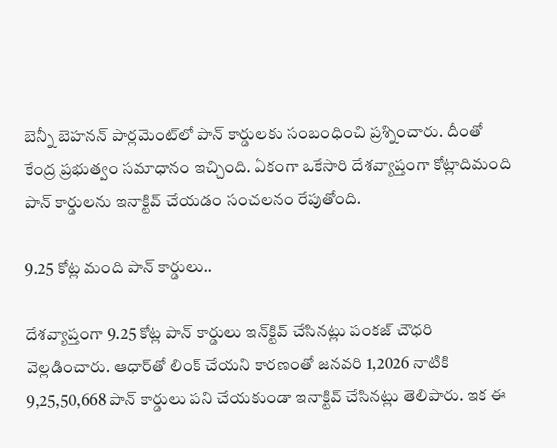బెన్నీ బెహనన్ పార్లమెంట్‌లో పాన్ కార్డులకు సంబంధించి ప్రశ్నించారు. దీంతో కేంద్ర ప్రభుత్వం సమాధానం ఇచ్చింది. ఏకంగా ఒకేసారి దేశవ్యాప్తంగా కోట్లాదిమంది పాన్ కార్డులను ఇనాక్టివ్ చేయడం సంచలనం రేపుతోంది.

9.25 కోట్ల మంది పాన్ కార్డులు..

దేశవ్యాప్తంగా 9.25 కోట్ల పాన్ కార్డులు ఇన్‌క్టివ్ చేసినట్లు పంకజ్ చౌధరి వెల్లడించారు. ఆధార్‌తో లింక్ చేయని కారణంతో జనవరి 1,2026 నాటికి 9,25,50,668 పాన్ కార్డులు పని చేయకుండా ఇనాక్టివ్ చేసినట్లు తెలిపారు. ఇక ఈ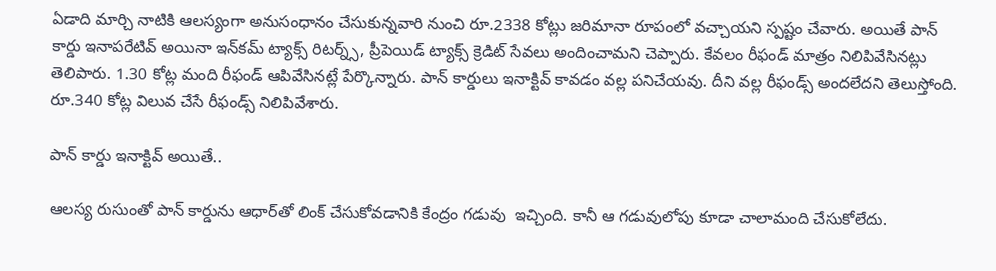ఏడాది మార్చి నాటికి ఆలస్యంగా అనుసంధానం చేసుకున్నవారి నుంచి రూ.2338 కోట్లు జరిమానా రూపంలో వచ్చాయని స్పష్టం చేవారు. అయితే పాన్ కార్డు ఇనాపరేటివ్ అయినా ఇన్‌కమ్ ట్యాక్స్ రిటర్న్స్, ప్రీపెయిడ్ ట్యాక్స్ క్రెడిట్ సేవలు అందించామని చెప్పారు. కేవలం రీఫండ్ మాత్రం నిలిపివేసినట్లు తెలిపారు. 1.30 కోట్ల మంది రీఫండ్ ఆపివేసినట్లే పేర్కొన్నారు. పాన్ కార్డులు ఇనాక్టివ్ కావడం వల్ల పనిచేయవు. దీని వల్ల రీఫండ్స్ అందలేదని తెలుస్తోంది. రూ.340 కోట్ల విలువ చేసే రీఫండ్స్ నిలిపివేశారు.

పాన్ కార్డు ఇనాక్టివ్ అయితే..

ఆలస్య రుసుంతో పాన్ కార్డును ఆధార్‌తో లింక్ చేసుకోవడానికి కేంద్రం గడువు  ఇచ్చింది. కానీ ఆ గడువులోపు కూడా చాలామంది చేసుకోలేదు.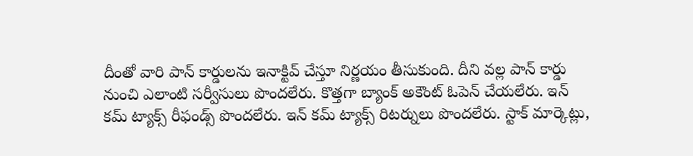దీంతో వారి పాన్ కార్డులను ఇనాక్టివ్ చేస్తూ నిర్ణయం తీసుకుంది. దీని వల్ల పాన్ కార్డు నుంచి ఎలాంటి సర్వీసులు పొందలేరు. కొత్తగా బ్యాంక్ అకౌంట్ ఓపెన్ చేయలేరు. ఇన్ కమ్ ట్యాక్స్ రీఫండ్స్ పొందలేరు. ఇన్ కమ్ ట్యాక్స్ రిటర్నులు పొందలేరు. స్టాక్ మార్కెట్లు,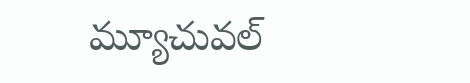మ్యూచువల్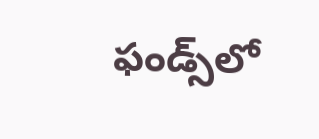ఫండ్స్‌లో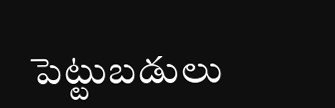పెట్టుబడులు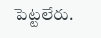పెట్టలేరు.